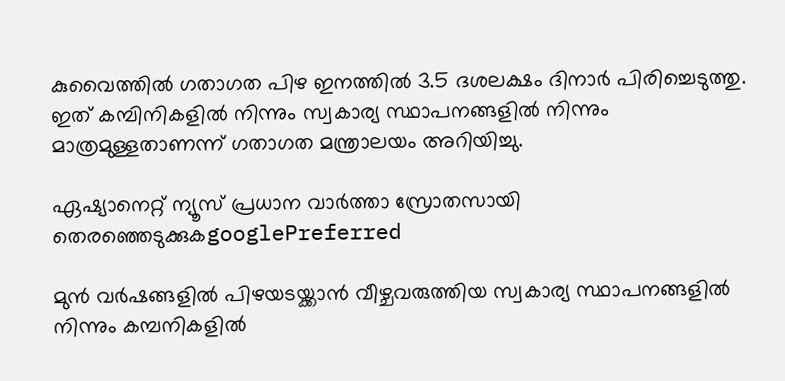കുവൈത്തിൽ ഗതാഗത പിഴ ഇനത്തില്‍ 3.5 ദശലക്ഷം ദിനാർ പിരിച്ചെടുത്തു. ഇത് കമ്പിനികളിൽ നിന്നും സ്വകാര്യ സ്ഥാപനങ്ങളിൽ നിന്നും മാത്രമുള്ളതാണന്ന് ഗതാഗത മന്ത്രാലയം അറിയിച്ചു.

ഏഷ്യാനെറ്റ് ന്യൂസ് പ്രധാന വാർത്താ സ്രോതസായി തെരഞ്ഞെടുക്കുകgooglePreferred

മുന്‍ വര്‍ഷങ്ങളില്‍ പിഴയടയ്ക്കാന്‍ വീഴ്ചവരുത്തിയ സ്വകാര്യ സ്ഥാപനങ്ങളില്‍ നിന്നും കമ്പനികളില്‍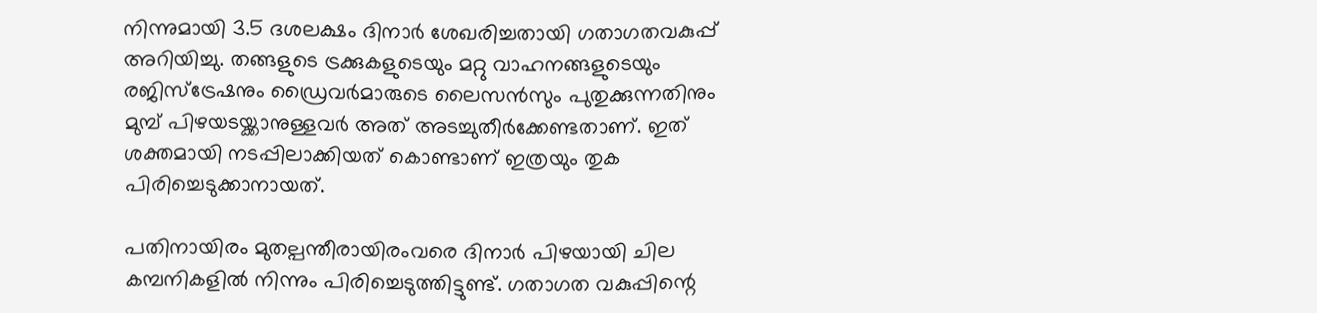നിന്നുമായി 3.5 ദശലക്ഷം ദിനാര്‍ ശേഖരിച്ചതായി ഗതാഗതവകുപ്പ് അറിയിച്ചു. തങ്ങളുടെ ട്രക്കുകളുടെയും മറ്റു വാഹനങ്ങളുടെയും രജിസ്ട്രേഷനും ഡ്രൈവര്‍മാരുടെ ലൈസന്‍സും പുതുക്കുന്നതിനും മുമ്പ് പിഴയടയ്ക്കാനുള്ളവര്‍ അത് അടച്ചുതീര്‍ക്കേണ്ടതാണ്. ഇത് ശക്തമായി നടപ്പിലാക്കിയത് കൊണ്ടാണ് ഇത്രയും തുക പിരിച്ചെടുക്കാനായത്.

പതിനായിരം മുതല്പന്തീരായിരംവരെ ദിനാര്‍ പിഴയായി ചില കമ്പനികളില്‍ നിന്നും പിരിച്ചെടുത്തിട്ടുണ്ട്. ഗതാഗത വകുപ്പിന്റെ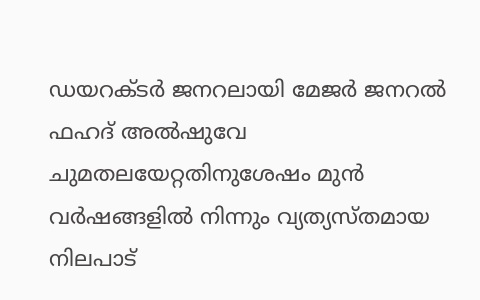ഡയറക്ടര്‍ ജനറലായി മേജര്‍ ജനറല്‍ ഫഹദ് അല്‍ഷുവേ ചുമതലയേറ്റതിനുശേഷം മുന്‍ വര്‍ഷങ്ങളില്‍ നിന്നും വ്യത്യസ്തമായ നിലപാട്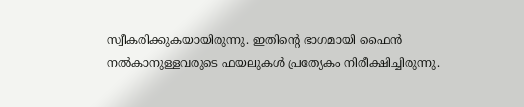സ്വീകരിക്കുകയായിരുന്നു. ഇതിന്റെ ഭാഗമായി ഫൈന്‍ നല്‍കാനുള്ളവരുടെ ഫയലുകള്‍ പ്രത്യേകം നിരീക്ഷിച്ചിരുന്നു.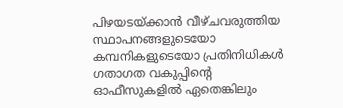പിഴയടയ്ക്കാന്‍ വീഴ്ചവരുത്തിയ സ്ഥാപനങ്ങളുടെയോ കമ്പനികളുടെയോ പ്രതിനിധികള്‍ ഗതാഗത വകുപ്പിന്റെ ഓഫീസുകളില്‍ ഏതെങ്കിലും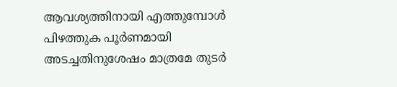ആവശ്യത്തിനായി എത്തുമ്പോള്‍ പിഴത്തുക പൂര്‍ണമായി അടച്ചതിനുശേഷം മാത്രമേ തുടര്‍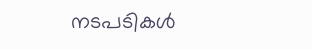നടപടികള്‍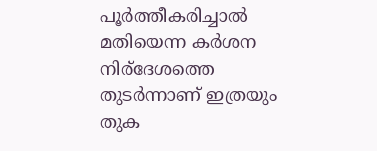പൂര്‍ത്തീകരിച്ചാല്‍ മതിയെന്ന കര്‍ശന നിര്ദേശത്തെ തുടര്‍ന്നാണ് ഇത്രയും തുക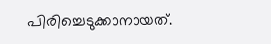പിരിച്ചെടുക്കാനായത്.